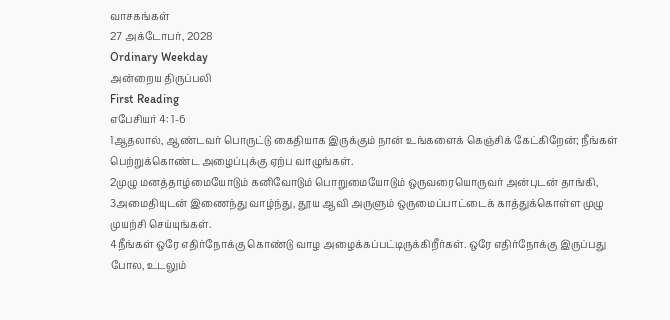வாசகங்கள்
27 அக்டோபர், 2028
Ordinary Weekday
அன்றைய திருப்பலி
First Reading
எபேசியர் 4: 1-6
1ஆதலால், ஆண்டவர் பொருட்டு கைதியாக இருக்கும் நான் உங்களைக் கெஞ்சிக் கேட்கிறேன்; நீங்கள் பெற்றுக்கொண்ட அழைப்புக்கு ஏற்ப வாழுங்கள்.
2முழு மனத்தாழ்மையோடும் கனிவோடும் பொறுமையோடும் ஒருவரையொருவர் அன்புடன் தாங்கி,
3அமைதியுடன் இணைந்து வாழ்ந்து, தூய ஆவி அருளும் ஒருமைப்பாட்டைக் காத்துக்கொள்ள முழு முயற்சி செய்யுங்கள்.
4நீங்கள் ஒரே எதிர்நோக்கு கொண்டு வாழ அழைக்கப்பட்டிருக்கிறீர்கள். ஒரே எதிர்நோக்கு இருப்பது போல, உடலும்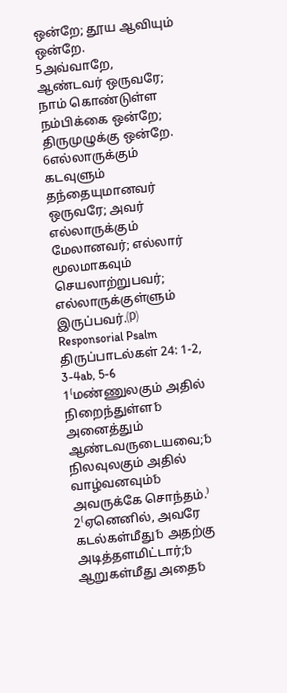ஒன்றே; தூய ஆவியும் ஒன்றே.
5அவ்வாறே, ஆண்டவர் ஒருவரே; நாம் கொண்டுள்ள நம்பிக்கை ஒன்றே; திருமுழுக்கு ஒன்றே.
6எல்லாருக்கும் கடவுளும் தந்தையுமானவர் ஒருவரே; அவர் எல்லாருக்கும் மேலானவர்; எல்லார் மூலமாகவும் செயலாற்றுபவர்; எல்லாருக்குள்ளும் இருப்பவர்.⒫
Responsorial Psalm
திருப்பாடல்கள் 24: 1-2, 3-4ab, 5-6
1⁽மண்ணுலகும் அதில் நிறைந்துள்ள␢ அனைத்தும் ஆண்டவருடையவை;␢ நிலவுலகும் அதில் வாழ்வனவும்␢ அவருக்கே சொந்தம்.⁾
2⁽ஏனெனில், அவரே கடல்கள்மீது␢ அதற்கு அடித்தளமிட்டார்;␢ ஆறுகள்மீது அதை␢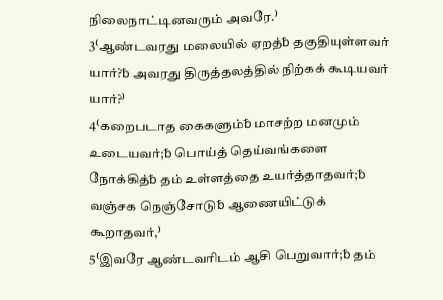நிலைநாட்டினவரும் அவரே.⁾
3⁽ஆண்டவரது மலையில் ஏறத்␢ தகுதியுள்ளவர் யார்?␢ அவரது திருத்தலத்தில் நிற்கக் கூடியவர் யார்?⁾
4⁽கறைபடாத கைகளும்␢ மாசற்ற மனமும் உடையவர்;␢ பொய்த் தெய்வங்களை நோக்கித்␢ தம் உள்ளத்தை உயர்த்தாதவர்;␢ வஞ்சக நெஞ்சோடு␢ ஆணையிட்டுக் கூறாதவர்,⁾
5⁽இவரே ஆண்டவரிடம் ஆசி பெறுவார்;␢ தம்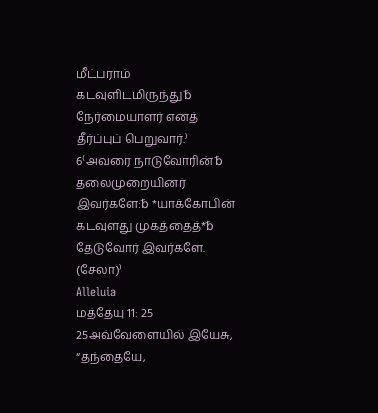மீட்பராம் கடவுளிடமிருந்து␢ நேர்மையாளர் எனத் தீர்ப்புப் பெறுவார்.⁾
6⁽அவரை நாடுவோரின்␢ தலைமுறையினர் இவர்களே:␢ *யாக்கோபின் கடவுளது முகத்தைத்*␢ தேடுவோர் இவர்களே. (சேலா)⁾
Alleluia
மத்தேயு 11: 25
25அவ்வேளையில் இயேசு, “தந்தையே,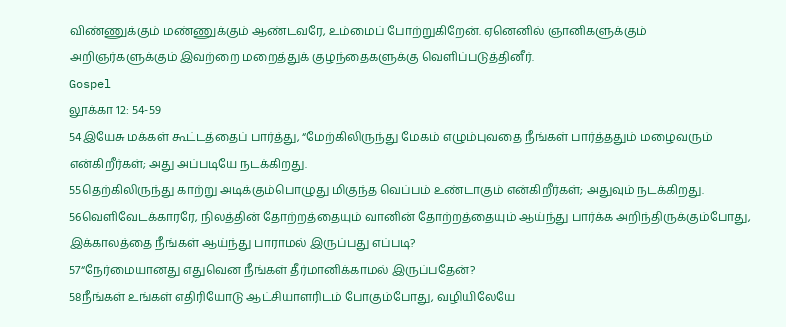விண்ணுக்கும் மண்ணுக்கும் ஆண்டவரே, உம்மைப் போற்றுகிறேன். ஏனெனில் ஞானிகளுக்கும் அறிஞர்களுக்கும் இவற்றை மறைத்துக் குழந்தைகளுக்கு வெளிப்படுத்தினீர்.
Gospel
லூக்கா 12: 54-59
54இயேசு மக்கள் கூட்டத்தைப் பார்த்து, “மேற்கிலிருந்து மேகம் எழும்புவதை நீங்கள் பார்த்ததும் மழைவரும் என்கிறீர்கள்; அது அப்படியே நடக்கிறது.
55தெற்கிலிருந்து காற்று அடிக்கும்பொழுது மிகுந்த வெப்பம் உண்டாகும் என்கிறீர்கள்; அதுவும் நடக்கிறது.
56வெளிவேடக்காரரே, நிலத்தின் தோற்றத்தையும் வானின் தோற்றத்தையும் ஆய்ந்து பார்க்க அறிந்திருக்கும்போது, இக்காலத்தை நீங்கள் ஆய்ந்து பாராமல் இருப்பது எப்படி?
57“நேர்மையானது எதுவென நீங்கள் தீர்மானிக்காமல் இருப்பதேன்?
58நீங்கள் உங்கள் எதிரியோடு ஆட்சியாளரிடம் போகும்போது, வழியிலேயே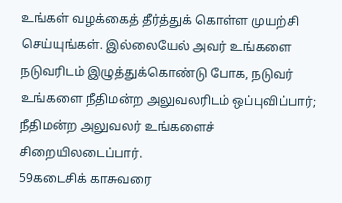உங்கள் வழக்கைத் தீர்த்துக் கொள்ள முயற்சி செய்யுங்கள். இல்லையேல் அவர் உங்களை நடுவரிடம் இழுத்துக்கொண்டு போக, நடுவர் உங்களை நீதிமன்ற அலுவலரிடம் ஒப்புவிப்பார்; நீதிமன்ற அலுவலர் உங்களைச் சிறையிலடைப்பார்.
59கடைசிக் காசுவரை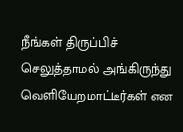நீங்கள் திருப்பிச் செலுத்தாமல் அங்கிருந்து வெளியேறமாட்டீர்கள் என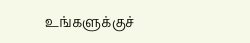உங்களுக்குச்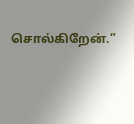சொல்கிறேன்.”